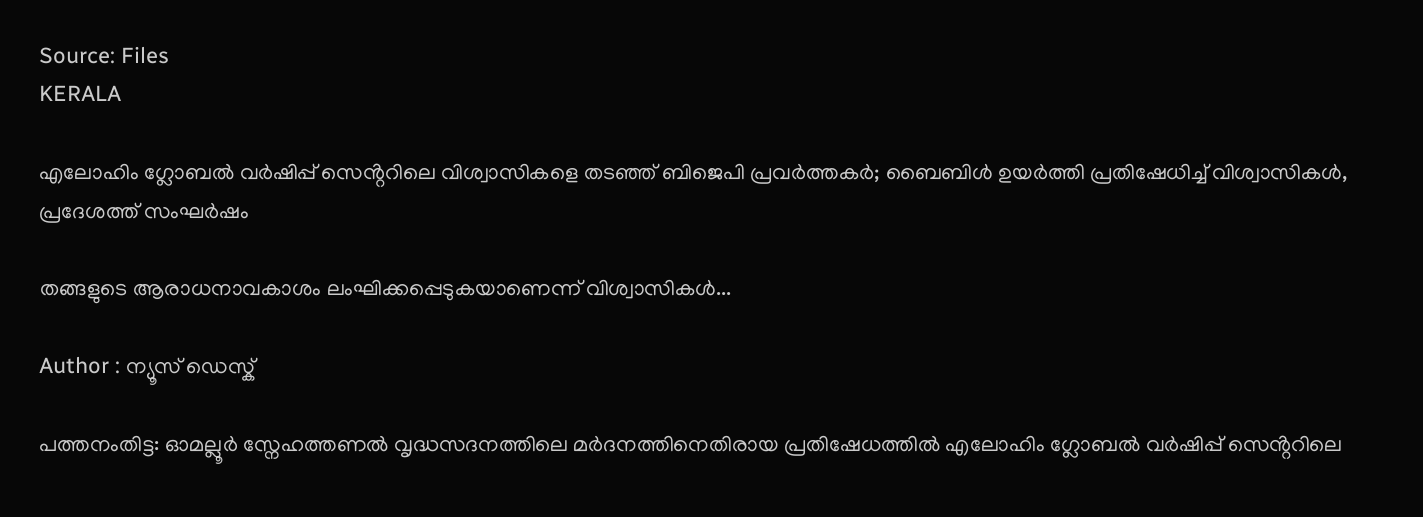Source: Files
KERALA

എലോഹിം ഗ്ലോബൽ വർഷിപ്പ് സെൻ്ററിലെ വിശ്വാസികളെ തടഞ്ഞ് ബിജെപി പ്രവർത്തകർ; ബൈബിൾ ഉയർത്തി പ്രതിഷേധിച്ച് വിശ്വാസികൾ, പ്രദേശത്ത് സംഘർഷം

തങ്ങളുടെ ആരാധനാവകാശം ലംഘിക്കപ്പെടുകയാണെന്ന് വിശ്വാസികൾ...

Author : ന്യൂസ് ഡെസ്ക്

പത്തനംതിട്ട: ഓമല്ലൂർ സ്നേഹത്തണൽ വൃദ്ധസദനത്തിലെ മർദനത്തിനെതിരായ പ്രതിഷേധത്തിൽ എലോഹിം ഗ്ലോബൽ വർഷിപ്പ് സെൻ്ററിലെ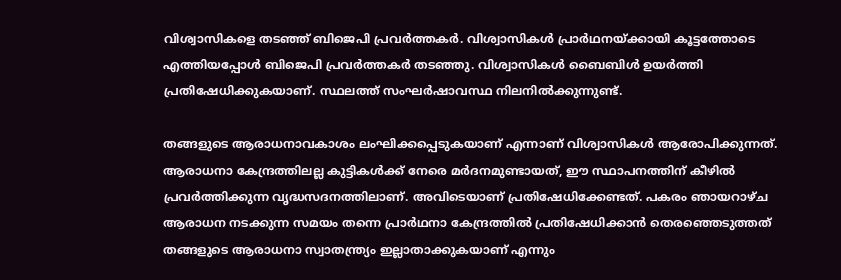വിശ്വാസികളെ തടഞ്ഞ് ബിജെപി പ്രവർത്തകർ. വിശ്വാസികൾ പ്രാർഥനയ്ക്കായി കൂട്ടത്തോടെ എത്തിയപ്പോൾ ബിജെപി പ്രവർത്തകർ തടഞ്ഞു. വിശ്വാസികൾ ബൈബിൾ ഉയർത്തി പ്രതിഷേധിക്കുകയാണ്. സ്ഥലത്ത് സംഘർഷാവസ്ഥ നിലനിൽക്കുന്നുണ്ട്.

തങ്ങളുടെ ആരാധനാവകാശം ലംഘിക്കപ്പെടുകയാണ് എന്നാണ് വിശ്വാസികൾ ആരോപിക്കുന്നത്. ആരാധനാ കേന്ദ്രത്തിലല്ല കുട്ടികൾക്ക് നേരെ മർദനമുണ്ടായത്, ഈ സ്ഥാപനത്തിന് കീഴിൽ പ്രവർത്തിക്കുന്ന വൃദ്ധസദനത്തിലാണ്. അവിടെയാണ് പ്രതിഷേധിക്കേണ്ടത്. പകരം ഞായറാഴ്ച ആരാധന നടക്കുന്ന സമയം തന്നെ പ്രാർഥനാ കേന്ദ്രത്തിൽ പ്രതിഷേധിക്കാൻ തെരഞ്ഞെടുത്തത് തങ്ങളുടെ ആരാധനാ സ്വാതന്ത്ര്യം ഇല്ലാതാക്കുകയാണ് എന്നും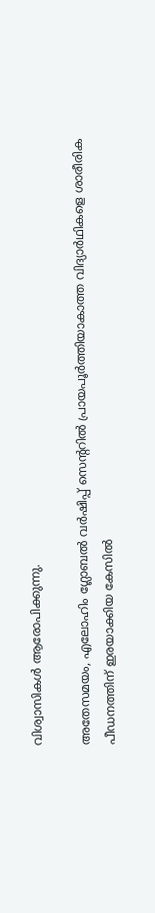വിശ്വാസികൾ ആരോപിക്കുന്നു.

അതേസമയം, എലോഹിം ഗ്ലോബൽ വർഷിപ്പ് സെൻ്ററിൽ പ്രായപൂർത്തിയാകാത്ത വിദ്യാർഥികളെ ശാരീരിക പീഡനത്തിന് ഇരയാക്കിയ കേസിൽ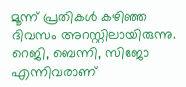മൂന്ന് പ്രതികൾ കഴിഞ്ഞ ദിവസം അറസ്റ്റിലായിരുന്നു. റെജി, ബെന്നി, സിജോ എന്നിവരാണ്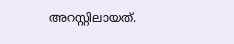അറസ്റ്റിലായത്.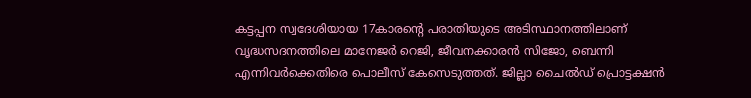കട്ടപ്പന സ്വദേശിയായ 17കാരൻ്റെ പരാതിയുടെ അടിസ്ഥാനത്തിലാണ് വൃദ്ധസദനത്തിലെ മാനേജർ റെജി, ജീവനക്കാരൻ സിജോ, ബെന്നി എന്നിവർക്കെതിരെ പൊലീസ് കേസെടുത്തത്. ജില്ലാ ചൈൽഡ് പ്രൊട്ടക്ഷൻ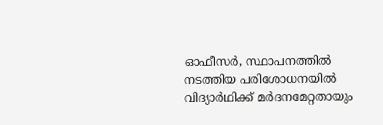ഓഫീസർ, സ്ഥാപനത്തിൽ നടത്തിയ പരിശോധനയിൽ വിദ്യാർഥിക്ക് മർദനമേറ്റതായും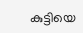കുട്ടിയെ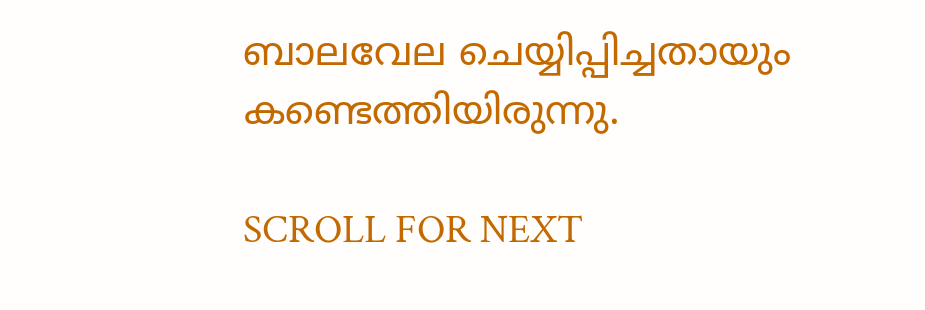ബാലവേല ചെയ്യിപ്പിച്ചതായും കണ്ടെത്തിയിരുന്നു.

SCROLL FOR NEXT